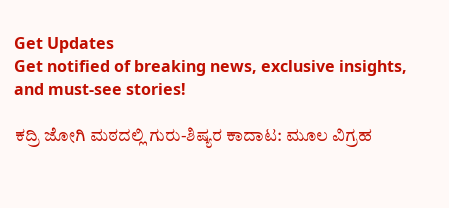Get Updates
Get notified of breaking news, exclusive insights, and must-see stories!

ಕದ್ರಿ ಜೋಗಿ ಮಠದಲ್ಲಿ ಗುರು-ಶಿಷ್ಯರ ಕಾದಾಟ: ಮೂಲ ವಿಗ್ರಹ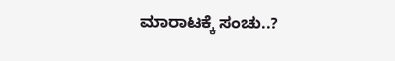ಮಾರಾಟಕ್ಕೆ ಸಂಚು..?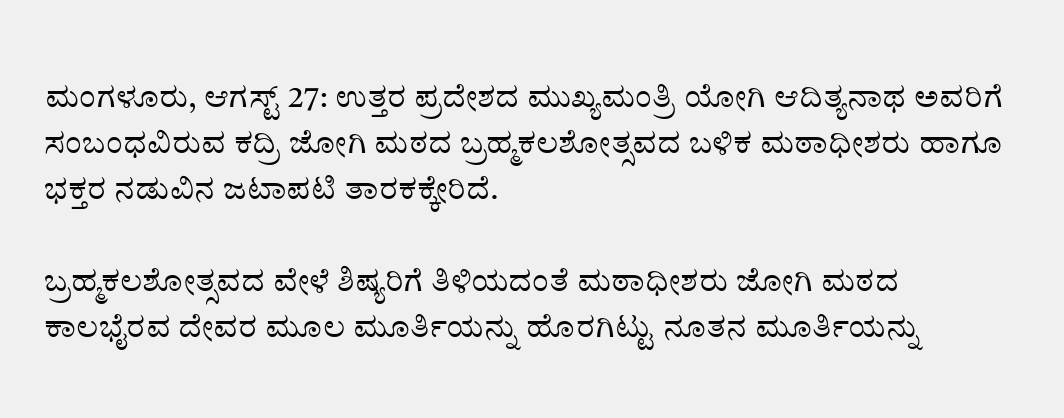ಮಂಗಳೂರು, ಆಗಸ್ಟ್‌ 27: ಉತ್ತರ ಪ್ರದೇಶದ ಮುಖ್ಯಮಂತ್ರಿ ಯೋಗಿ ಆದಿತ್ಯನಾಥ ಅವರಿಗೆ ಸಂಬಂಧವಿರುವ ಕದ್ರಿ ಜೋಗಿ ಮಠದ ಬ್ರಹ್ಮಕಲಶೋತ್ಸವದ ಬಳಿಕ ಮಠಾಧೀಶರು ಹಾಗೂ ಭಕ್ತರ ನಡುವಿನ ಜಟಾಪಟಿ ತಾರಕಕ್ಕೇರಿದೆ.

ಬ್ರಹ್ಮಕಲಶೋತ್ಸವದ ವೇಳೆ ಶಿಷ್ಯರಿಗೆ ತಿಳಿಯದಂತೆ ಮಠಾಧೀಶರು ಜೋಗಿ ಮಠದ ಕಾಲಭೈರವ ದೇವರ ಮೂಲ ಮೂರ್ತಿಯನ್ನು ಹೊರಗಿಟ್ಟು ನೂತನ ಮೂರ್ತಿಯನ್ನು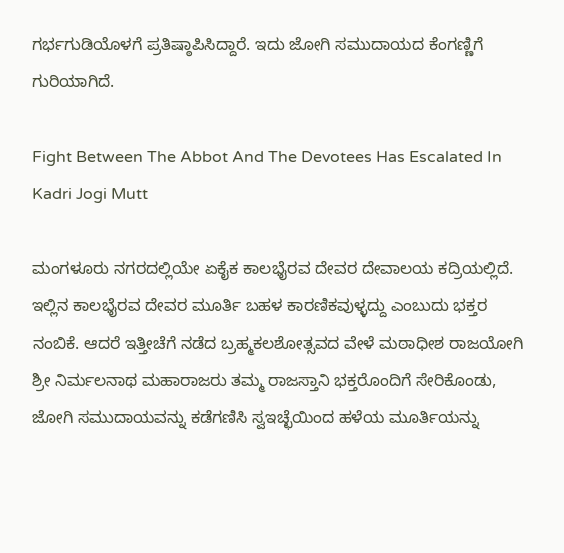ಗರ್ಭಗುಡಿಯೊಳಗೆ ಪ್ರತಿಷ್ಠಾಪಿಸಿದ್ದಾರೆ. ಇದು ಜೋಗಿ ಸಮುದಾಯದ ಕೆಂಗಣ್ಣಿಗೆ ಗುರಿಯಾಗಿದೆ.

Fight Between The Abbot And The Devotees Has Escalated In Kadri Jogi Mutt

ಮಂಗಳೂರು ನಗರದಲ್ಲಿಯೇ ಏಕೈಕ ಕಾಲಭೈರವ ದೇವರ ದೇವಾಲಯ ಕದ್ರಿಯಲ್ಲಿದೆ. ಇಲ್ಲಿನ ಕಾಲಭೈರವ ದೇವರ ಮೂರ್ತಿ ಬಹಳ ಕಾರಣಿಕವುಳ್ಳದ್ದು ಎಂಬುದು ಭಕ್ತರ ನಂಬಿಕೆ. ಆದರೆ ಇತ್ತೀಚೆಗೆ ನಡೆದ ಬ್ರಹ್ಮಕಲಶೋತ್ಸವದ ವೇಳೆ ಮಠಾಧೀಶ ರಾಜಯೋಗಿ ಶ್ರೀ ನಿರ್ಮಲನಾಥ ಮಹಾರಾಜರು ತಮ್ಮ ರಾಜಸ್ತಾನಿ ಭಕ್ತರೊಂದಿಗೆ ಸೇರಿಕೊಂಡು, ಜೋಗಿ ಸಮುದಾಯವನ್ನು ಕಡೆಗಣಿಸಿ ಸ್ವಇಚ್ಛೆಯಿಂದ ಹಳೆಯ ಮೂರ್ತಿಯನ್ನು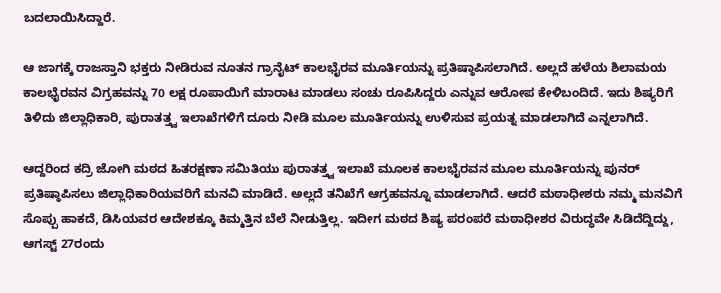ಬದಲಾಯಿಸಿದ್ದಾರೆ.

ಆ ಜಾಗಕ್ಕೆ ರಾಜಸ್ತಾನಿ ಭಕ್ತರು ನೀಡಿರುವ ನೂತನ ಗ್ರಾನೈಟ್ ಕಾಲಭೈರವ ಮೂರ್ತಿಯನ್ನು ಪ್ರತಿಷ್ಠಾಪಿಸಲಾಗಿದೆ. ಅಲ್ಲದೆ ಹಳೆಯ ಶಿಲಾಮಯ ಕಾಲಭೈರವನ‌ ವಿಗ್ರಹವನ್ನು 70 ಲಕ್ಷ ರೂಪಾಯಿಗೆ ಮಾರಾಟ ಮಾಡಲು ಸಂಚು ರೂಪಿಸಿದ್ದರು ಎನ್ನುವ ಆರೋಪ ಕೇಳಿಬಂದಿದೆ. ಇದು ಶಿಷ್ಯರಿಗೆ ತಿಳಿದು ಜಿಲ್ಲಾಧಿಕಾರಿ, ಪುರಾತತ್ತ್ವ ಇಲಾಖೆಗಳಿಗೆ ದೂರು ನೀಡಿ ಮೂಲ ಮೂರ್ತಿಯನ್ನು ಉಳಿಸುವ ಪ್ರಯತ್ನ ಮಾಡಲಾಗಿದೆ ಎನ್ನಲಾಗಿದೆ.

ಆದ್ದರಿಂದ ಕದ್ರಿ ಜೋಗಿ ಮಠದ ಹಿತರಕ್ಷಣಾ ಸಮಿತಿಯು ಪುರಾತತ್ತ್ವ ಇಲಾಖೆ ಮೂಲಕ ಕಾಲಭೈರವನ ಮೂಲ ಮೂರ್ತಿಯನ್ನು ಪುನರ್ ಪ್ರತಿಷ್ಠಾಪಿಸಲು ಜಿಲ್ಲಾಧಿಕಾರಿಯವರಿಗೆ ಮನವಿ ಮಾಡಿದೆ. ಅಲ್ಲದೆ ತನಿಖೆಗೆ ಆಗ್ರಹವನ್ನೂ ಮಾಡಲಾಗಿದೆ. ಆದರೆ ಮಠಾಧೀಶರು ನಮ್ಮ‌ ಮನವಿಗೆ ಸೊಪ್ಪು ಹಾಕದೆ, ಡಿಸಿಯವರ ಆದೇಶಕ್ಕೂ ಕಿಮ್ಮತ್ತಿನ ಬೆಲೆ ನೀಡುತ್ತಿಲ್ಲ. ಇದೀಗ ಮಠದ ಶಿಷ್ಯ ಪರಂಪರೆ ಮಠಾಧೀಶರ ವಿರುದ್ಧವೇ ಸಿಡಿದೆದ್ದಿದ್ದು, ಆಗಸ್ಟ್ 27ರಂದು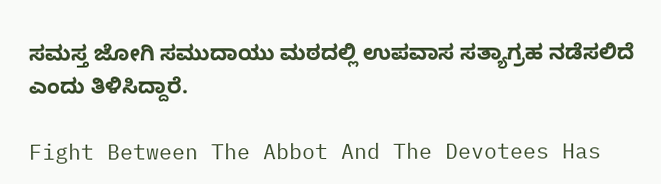ಸಮಸ್ತ ಜೋಗಿ ಸಮುದಾಯು ಮಠದಲ್ಲಿ ಉಪವಾಸ ಸತ್ಯಾಗ್ರಹ ನಡೆಸಲಿದೆ ಎಂದು ತಿಳಿಸಿದ್ದಾರೆ.

Fight Between The Abbot And The Devotees Has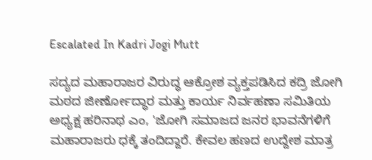Escalated In Kadri Jogi Mutt

ಸದ್ಯದ ಮಹಾರಾಜರ ವಿರುದ್ಧ ಆಕ್ರೋಶ ವ್ಯಕ್ತಪಡಿಸಿದ ಕದ್ರಿ ಜೋಗಿ ಮಠದ ಜೀರ್ಣೋದ್ಧಾರ ಮತ್ತು ಕಾರ್ಯ ನಿರ್ವಹಣಾ ಸಮಿತಿಯ ಅಧ್ಯಕ್ಷ ಹರಿನಾಥ ಎಂ, 'ಜೋಗಿ ಸಮಾಜದ ಜನರ ಭಾವನೆಗಳಿಗೆ ಮಹಾರಾಜರು ಧಕ್ಕೆ ತಂದಿದ್ದಾರೆ. ಕೇವಲ ಹಣದ ಉದ್ದೇಶ ಮಾತ್ರ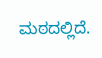ಮಠದಲ್ಲಿದೆ.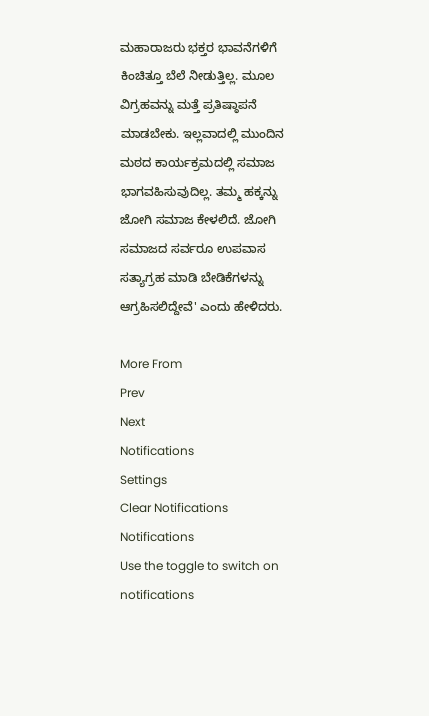ಮಹಾರಾಜರು ಭಕ್ತರ ಭಾವನೆಗಳಿಗೆ ಕಿಂಚಿತ್ತೂ ಬೆಲೆ ನೀಡುತ್ತಿಲ್ಲ. ಮೂಲ ವಿಗ್ರಹವನ್ನು ಮತ್ತೆ ಪ್ರತಿಷ್ಠಾಪನೆ ಮಾಡಬೇಕು. ಇಲ್ಲವಾದಲ್ಲಿ ಮುಂದಿನ ಮಠದ ಕಾರ್ಯಕ್ರಮದಲ್ಲಿ ಸಮಾಜ ಭಾಗವಹಿಸುವುದಿಲ್ಲ. ತಮ್ಮ ಹಕ್ಕನ್ನು ಜೋಗಿ ಸಮಾಜ ಕೇಳಲಿದೆ. ಜೋಗಿ ಸಮಾಜದ ಸರ್ವರೂ ಉಪವಾಸ ಸತ್ಯಾಗ್ರಹ ಮಾಡಿ ಬೇಡಿಕೆಗಳನ್ನು ಆಗ್ರಹಿಸಲಿದ್ದೇವೆ' ಎಂದು ಹೇಳಿದರು.

More From
Prev
Next
Notifications
Settings
Clear Notifications
Notifications
Use the toggle to switch on notifications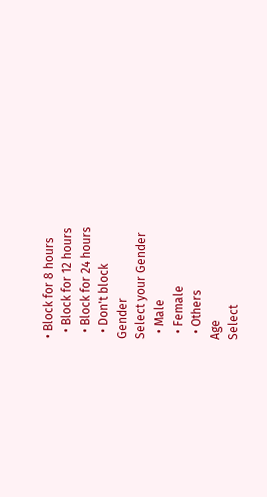• Block for 8 hours
  • Block for 12 hours
  • Block for 24 hours
  • Don't block
Gender
Select your Gender
  • Male
  • Female
  • Others
Age
Select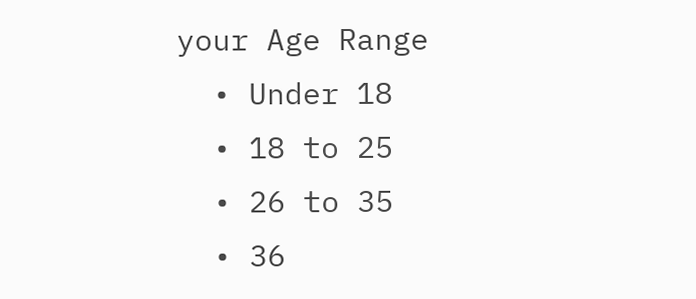your Age Range
  • Under 18
  • 18 to 25
  • 26 to 35
  • 36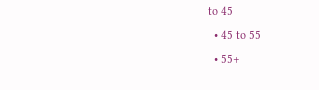to 45
  • 45 to 55
  • 55+